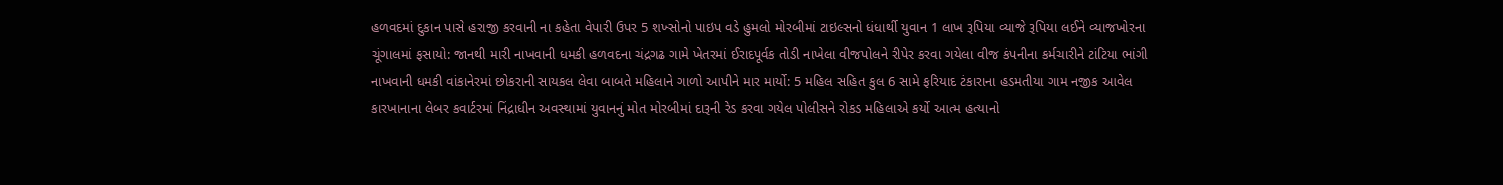હળવદમાં દુકાન પાસે હરાજી કરવાની ના કહેતા વેપારી ઉપર 5 શખ્સોનો પાઇપ વડે હુમલો મોરબીમાં ટાઇલ્સનો ધંધાર્થી યુવાન 1 લાખ રૂપિયા વ્યાજે રૂપિયા લઈને વ્યાજખોરના ચૂંગાલમાં ફસાયો: જાનથી મારી નાખવાની ધમકી હળવદના ચંદ્રગઢ ગામે ખેતરમાં ઈરાદપૂર્વક તોડી નાખેલા વીજપોલને રીપેર કરવા ગયેલા વીજ કંપનીના કર્મચારીને ટાંટિયા ભાંગી નાખવાની ધમકી વાંકાનેરમાં છોકરાની સાયકલ લેવા બાબતે મહિલાને ગાળો આપીને માર માર્યો: 5 મહિલ સહિત કુલ 6 સામે ફરિયાદ ટંકારાના હડમતીયા ગામ નજીક આવેલ કારખાનાના લેબર કવાર્ટરમાં નિંદ્રાધીન અવસ્થામાં યુવાનનું મોત મોરબીમાં દારૂની રેડ કરવા ગયેલ પોલીસને રોકડ મહિલાએ કર્યો આત્મ હત્યાનો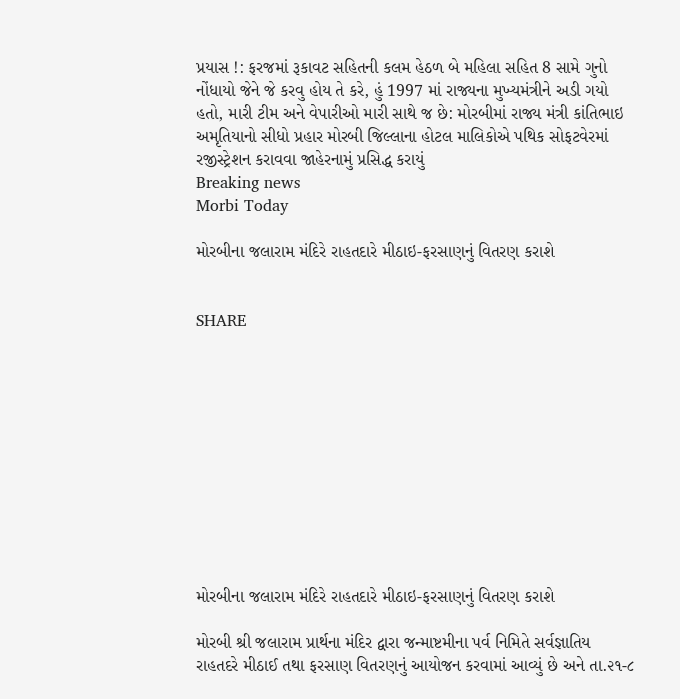પ્રયાસ !: ફરજમાં રૂકાવટ સહિતની કલમ હેઠળ બે મહિલા સહિત 8 સામે ગુનો નોંધાયો જેને જે કરવુ હોય તે કરે, હું 1997 માં રાજ્યના મુખ્યમંત્રીને અડી ગયો હતો, મારી ટીમ અને વેપારીઓ મારી સાથે જ છે: મોરબીમાં રાજ્ય મંત્રી કાંતિભાઇ અમૃતિયાનો સીધો પ્રહાર મોરબી જિલ્લાના હોટલ માલિકોએ પથિક સોફટવેરમાં રજીસ્ટ્રેશન કરાવવા જાહેરનામું પ્રસિદ્ધ કરાયું
Breaking news
Morbi Today

મોરબીના જલારામ મંદિરે રાહતદારે મીઠાઇ-ફરસાણનું વિતરણ કરાશે


SHARE











મોરબીના જલારામ મંદિરે રાહતદારે મીઠાઇ-ફરસાણનું વિતરણ કરાશે

મોરબી શ્રી જલારામ પ્રાર્થના મંદિર દ્વારા જન્માષ્ટમીના પર્વ નિમિતે સર્વજ્ઞાતિય રાહતદરે મીઠાઈ તથા ફરસાણ વિતરણનું આયોજન કરવામાં આવ્યું છે અને તા.૨૧-૮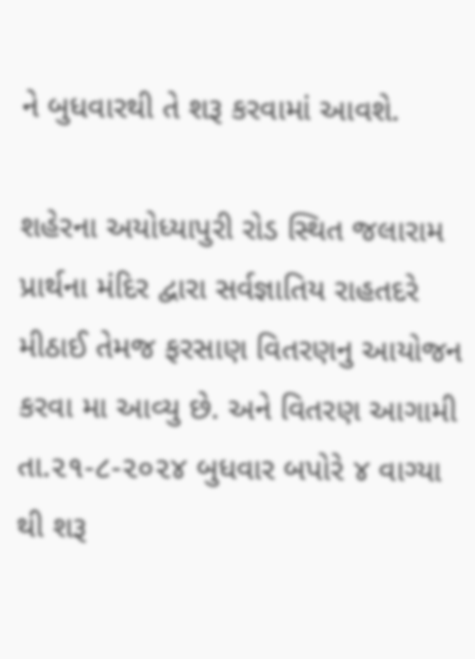ને બુધવારથી તે શરૂ કરવામાં આવશે.

શહેરના અયોધ્યાપુરી રોડ સ્થિત જલારામ પ્રાર્થના મંદિર દ્વારા સર્વજ્ઞાતિય રાહતદરે મીઠાઈ તેમજ ફરસાણ વિતરણનુ આયોજન કરવા મા આવ્યુ છે. અને વિતરણ આગામી તા.૨૧-૮-૨૦૨૪ બુધવાર બપોરે ૪ વાગ્યા થી શરૂ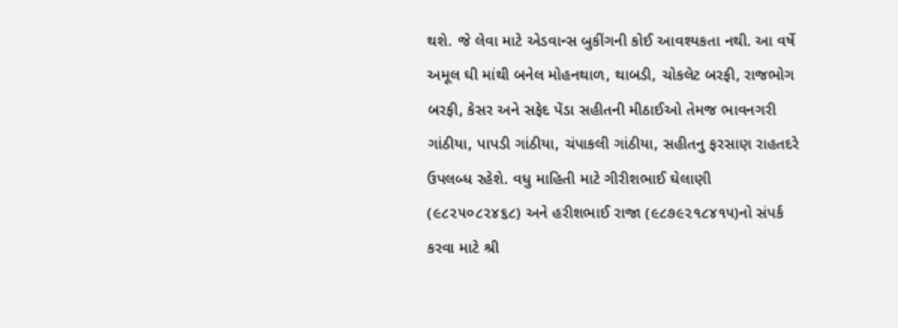થશે. જે લેવા માટે એડવાન્સ બુકીંગની કોઈ આવશ્યકતા નથી. આ વર્ષે અમૂલ ઘી માંથી બનેલ મોહનથાળ, થાબડી, ચોકલેટ બરફી, રાજભોગ બરફી, કેસર અને સફેદ પેંડા સહીતની મીઠાઈઓ તેમજ ભાવનગરી ગાંઠીયા, પાપડી ગાંઠીયા, ચંપાકલી ગાંઠીયા, સહીતનુ ફરસાણ રાહતદરે ઉપલબ્ધ રહેશે. વધુ માહિતી માટે ગીરીશભાઈ ઘેલાણી (૯૮૨૫૦૮૨૪૬૮) અને હરીશભાઈ રાજા (૯૮૭૯૨૧૮૪૧૫)નો સંપર્ક કરવા માટે શ્રી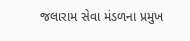જલારામ સેવા મંડળના પ્રમુખ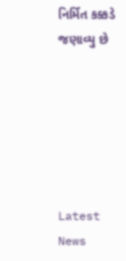નિર્મિત કક્કડે જણાવ્યુ છે






Latest News